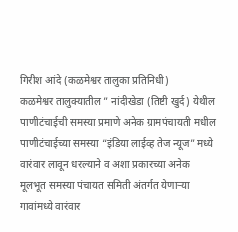गिरीश आंदे (कळमेश्वर तालुका प्रतिनिधी)
कळमेश्वर तालुक्यातील ” नांदीखेडा (तिष्टी खुर्द) येथील पाणीटंचाईची समस्या प्रमाणे अनेक ग्रामपंचायती मधील पाणीटंचाईच्या समस्या “इंडिया लाईव्ह तेज न्यूज” मध्ये वारंवार लावून धरल्याने व अशा प्रकारच्या अनेक मूलभूत समस्या पंचायत समिती अंतर्गत येणाऱ्या गावांमध्ये वारंवार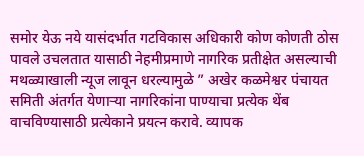समोर येऊ नये यासंदर्भात गटविकास अधिकारी कोण कोणती ठोस पावले उचलतात यासाठी नेहमीप्रमाणे नागरिक प्रतीक्षेत असल्याची मथळ्याखाली न्यूज लावून धरल्यामुळे ” अखेर कळमेश्वर पंचायत समिती अंतर्गत येणाऱ्या नागरिकांना पाण्याचा प्रत्येक थेंब वाचविण्यासाठी प्रत्येकाने प्रयत्न करावे. व्यापक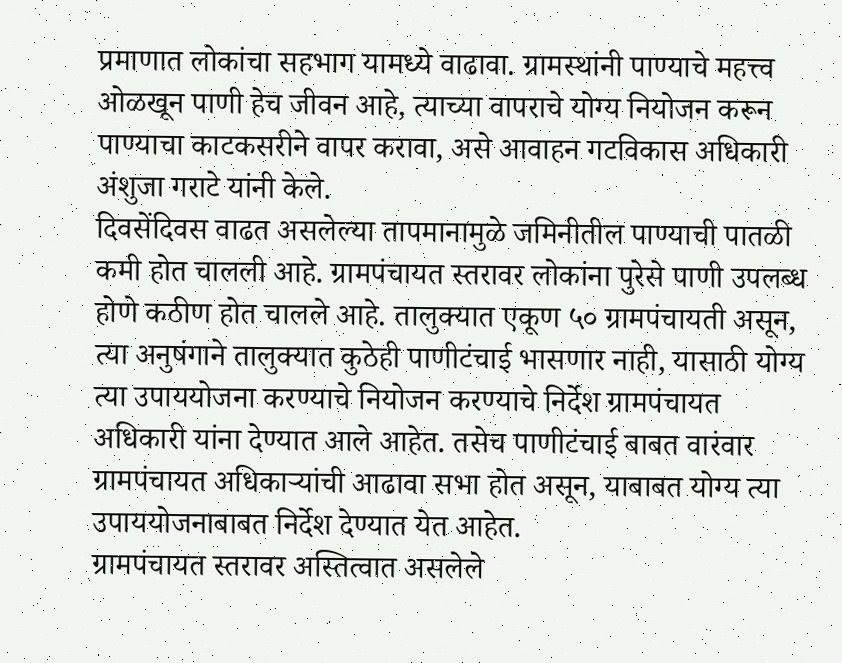प्रमाणात लोकांचा सहभाग यामध्ये वाढावा. ग्रामस्थांनी पाण्याचे महत्त्व ओळखून पाणी हेच जीवन आहे, त्याच्या वापराचे योग्य नियोजन करून पाण्याचा काटकसरीने वापर करावा, असे आवाहन गटविकास अधिकारी अंशुजा गराटे यांनी केले.
दिवसेंदिवस वाढत असलेल्या तापमानामुळे जमिनीतील पाण्याची पातळी कमी होत चालली आहे. ग्रामपंचायत स्तरावर लोकांना पुरेसे पाणी उपलब्ध होणे कठीण होत चालले आहे. तालुक्यात एकूण ५० ग्रामपंचायती असून, त्या अनुषंगाने तालुक्यात कुठेही पाणीटंचाई भासणार नाही, यासाठी योग्य त्या उपाययोजना करण्याचे नियोजन करण्याचे निर्देश ग्रामपंचायत अधिकारी यांना देण्यात आले आहेत. तसेच पाणीटंचाई बाबत वारंवार ग्रामपंचायत अधिकाऱ्यांची आढावा सभा होत असून, याबाबत योग्य त्या उपाययोजनाबाबत निर्देश देण्यात येत आहेत.
ग्रामपंचायत स्तरावर अस्तित्वात असलेले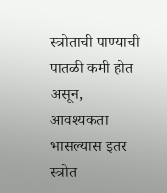स्त्रोताची पाण्याची पातळी कमी होत असून, आवश्यकता भासल्यास इतर स्त्रोत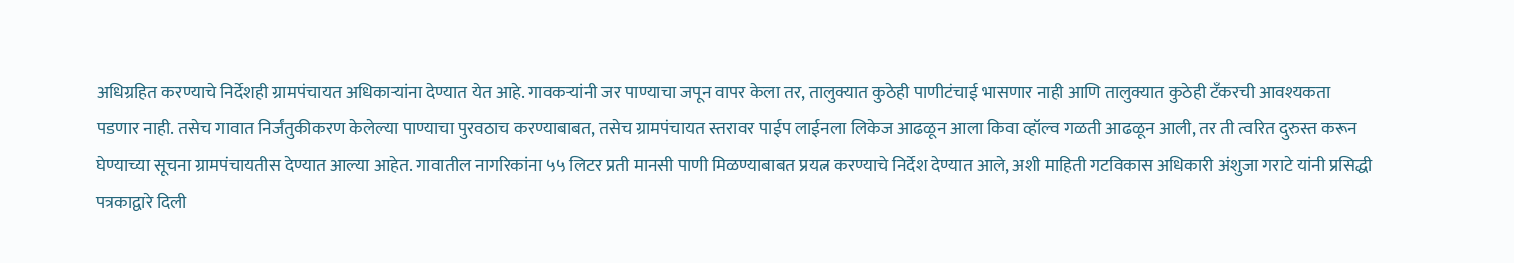अधिग्रहित करण्याचे निर्देशही ग्रामपंचायत अधिकाऱ्यांना देण्यात येत आहे. गावकऱ्यांनी जर पाण्याचा जपून वापर केला तर, तालुक्यात कुठेही पाणीटंचाई भासणार नाही आणि तालुक्यात कुठेही टँकरची आवश्यकता पडणार नाही. तसेच गावात निर्जंतुकीकरण केलेल्या पाण्याचा पुरवठाच करण्याबाबत, तसेच ग्रामपंचायत स्तरावर पाईप लाईनला लिकेज आढळून आला किवा व्हॉल्व गळती आढळून आली, तर ती त्वरित दुरुस्त करून घेण्याच्या सूचना ग्रामपंचायतीस देण्यात आल्या आहेत. गावातील नागरिकांना ५५ लिटर प्रती मानसी पाणी मिळण्याबाबत प्रयत्न करण्याचे निर्देश देण्यात आले, अशी माहिती गटविकास अधिकारी अंशुजा गराटे यांनी प्रसिद्धी पत्रकाद्वारे दिली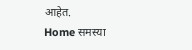आहेत.
Home समस्या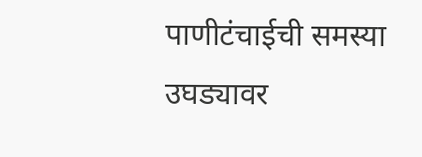पाणीटंचाईची समस्या उघड्यावर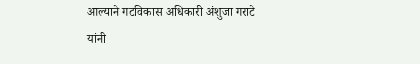आल्याने गटविकास अधिकारी अंशुजा गराटे यांनी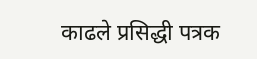काढले प्रसिद्धी पत्रक